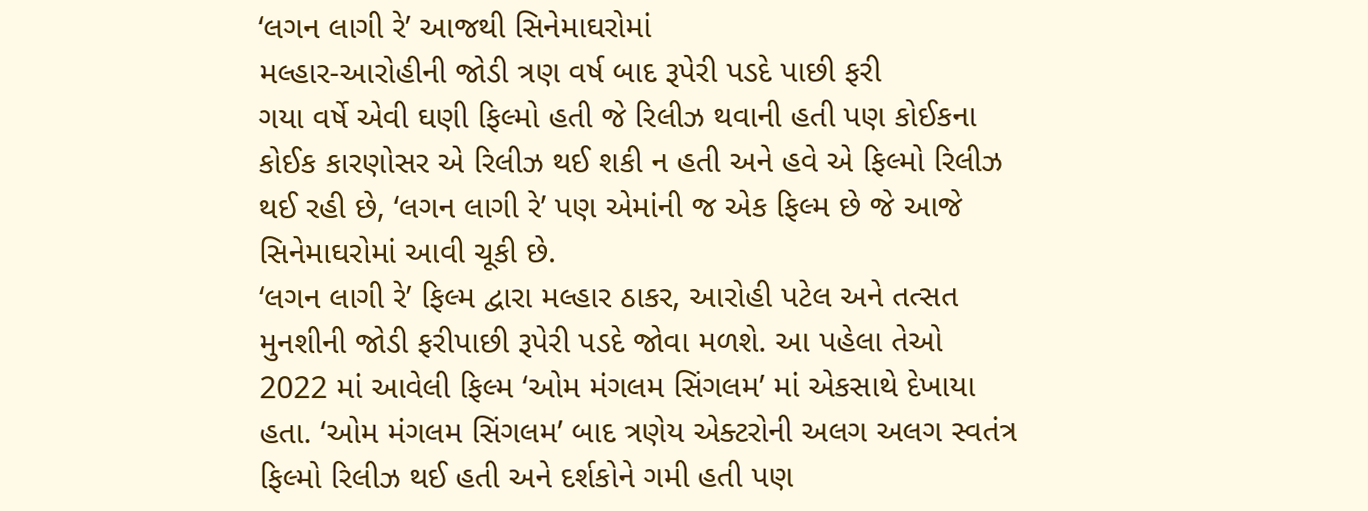‘લગન લાગી રે’ આજથી સિનેમાઘરોમાં
મલ્હાર-આરોહીની જોડી ત્રણ વર્ષ બાદ રૂપેરી પડદે પાછી ફરી
ગયા વર્ષે એવી ઘણી ફિલ્મો હતી જે રિલીઝ થવાની હતી પણ કોઈકના કોઈક કારણોસર એ રિલીઝ થઈ શકી ન હતી અને હવે એ ફિલ્મો રિલીઝ થઈ રહી છે, ‘લગન લાગી રે’ પણ એમાંની જ એક ફિલ્મ છે જે આજે સિનેમાઘરોમાં આવી ચૂકી છે.
‘લગન લાગી રે’ ફિલ્મ દ્વારા મલ્હાર ઠાકર, આરોહી પટેલ અને તત્સત મુનશીની જોડી ફરીપાછી રૂપેરી પડદે જોવા મળશે. આ પહેલા તેઓ 2022 માં આવેલી ફિલ્મ ‘ઓમ મંગલમ સિંગલમ’ માં એકસાથે દેખાયા હતા. ‘ઓમ મંગલમ સિંગલમ’ બાદ ત્રણેય એક્ટરોની અલગ અલગ સ્વતંત્ર ફિલ્મો રિલીઝ થઈ હતી અને દર્શકોને ગમી હતી પણ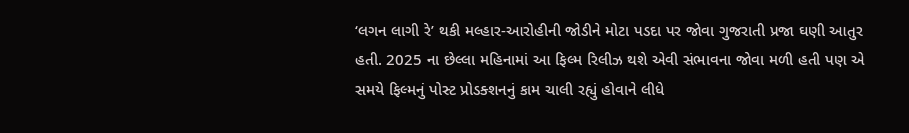‘લગન લાગી રે’ થકી મલ્હાર-આરોહીની જોડીને મોટા પડદા પર જોવા ગુજરાતી પ્રજા ઘણી આતુર હતી. 2025 ના છેલ્લા મહિનામાં આ ફિલ્મ રિલીઝ થશે એવી સંભાવના જોવા મળી હતી પણ એ સમયે ફિલ્મનું પોસ્ટ પ્રોડક્શનનું કામ ચાલી રહ્યું હોવાને લીધે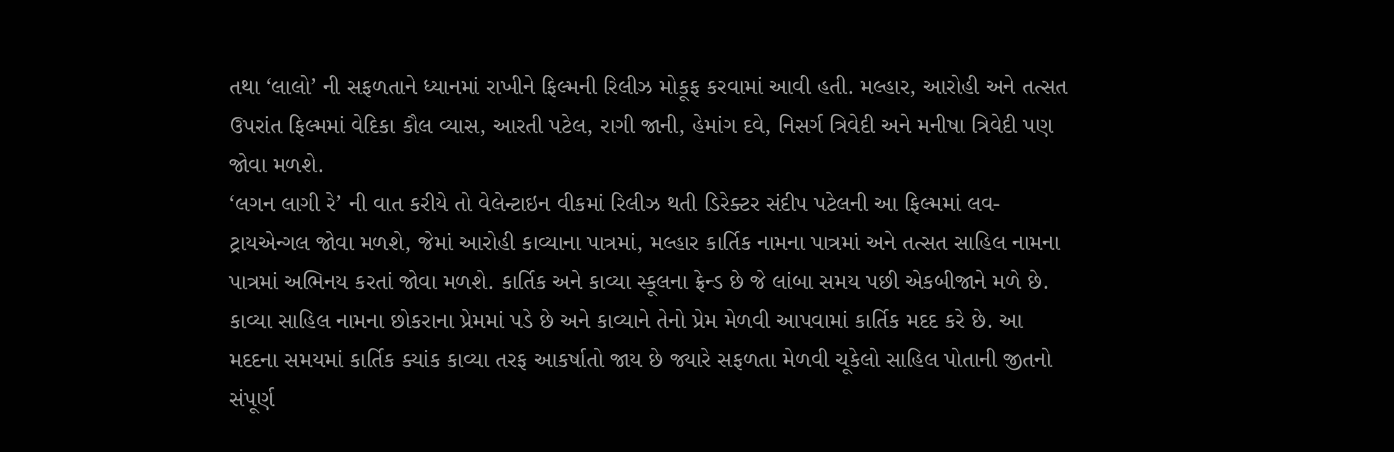તથા ‘લાલો’ ની સફળતાને ધ્યાનમાં રાખીને ફિલ્મની રિલીઝ મોકૂફ કરવામાં આવી હતી. મલ્હાર, આરોહી અને તત્સત ઉપરાંત ફિલ્મમાં વેદિકા કૌલ વ્યાસ, આરતી પટેલ, રાગી જાની, હેમાંગ દવે, નિસર્ગ ત્રિવેદી અને મનીષા ત્રિવેદી પણ જોવા મળશે.
‘લગન લાગી રે’ ની વાત કરીયે તો વેલેન્ટાઇન વીકમાં રિલીઝ થતી ડિરેક્ટર સંદીપ પટેલની આ ફિલ્મમાં લવ-ટ્રાયએન્ગલ જોવા મળશે, જેમાં આરોહી કાવ્યાના પાત્રમાં, મલ્હાર કાર્તિક નામના પાત્રમાં અને તત્સત સાહિલ નામના પાત્રમાં અભિનય કરતાં જોવા મળશે. કાર્તિક અને કાવ્યા સ્કૂલના ફ્રેન્ડ છે જે લાંબા સમય પછી એકબીજાને મળે છે. કાવ્યા સાહિલ નામના છોકરાના પ્રેમમાં પડે છે અને કાવ્યાને તેનો પ્રેમ મેળવી આપવામાં કાર્તિક મદદ કરે છે. આ મદદના સમયમાં કાર્તિક ક્યાંક કાવ્યા તરફ આકર્ષાતો જાય છે જ્યારે સફળતા મેળવી ચૂકેલો સાહિલ પોતાની જીતનો સંપૂર્ણ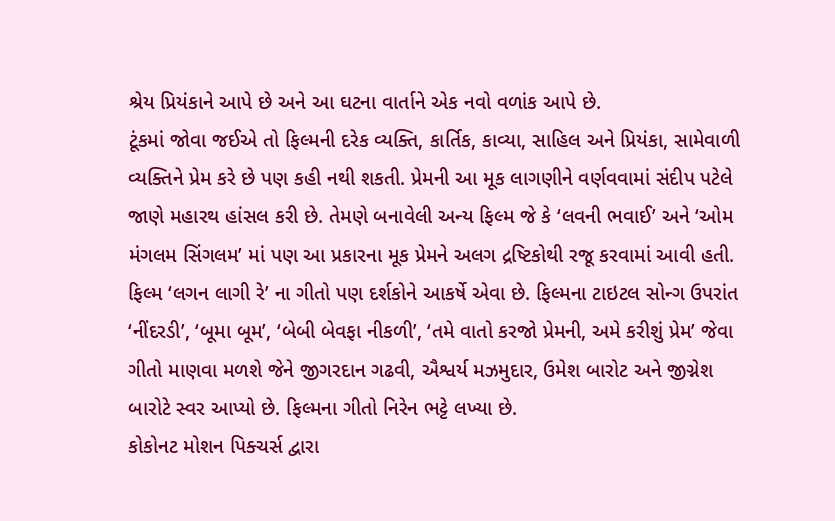શ્રેય પ્રિયંકાને આપે છે અને આ ઘટના વાર્તાને એક નવો વળાંક આપે છે.
ટૂંકમાં જોવા જઈએ તો ફિલ્મની દરેક વ્યક્તિ, કાર્તિક, કાવ્યા, સાહિલ અને પ્રિયંકા, સામેવાળી વ્યક્તિને પ્રેમ કરે છે પણ કહી નથી શકતી. પ્રેમની આ મૂક લાગણીને વર્ણવવામાં સંદીપ પટેલે જાણે મહારથ હાંસલ કરી છે. તેમણે બનાવેલી અન્ય ફિલ્મ જે કે ‘લવની ભવાઈ’ અને ‘ઓમ મંગલમ સિંગલમ’ માં પણ આ પ્રકારના મૂક પ્રેમને અલગ દ્રષ્ટિકોથી રજૂ કરવામાં આવી હતી.
ફિલ્મ ‘લગન લાગી રે’ ના ગીતો પણ દર્શકોને આકર્ષે એવા છે. ફિલ્મના ટાઇટલ સોન્ગ ઉપરાંત ‘નીંદરડી’, ‘બૂમા બૂમ’, ‘બેબી બેવફા નીકળી’, ‘તમે વાતો કરજો પ્રેમની, અમે કરીશું પ્રેમ’ જેવા ગીતો માણવા મળશે જેને જીગરદાન ગઢવી, ઐશ્વર્ય મઝમુદાર, ઉમેશ બારોટ અને જીગ્નેશ બારોટે સ્વર આપ્યો છે. ફિલ્મના ગીતો નિરેન ભટ્ટે લખ્યા છે.
કોકોનટ મોશન પિક્ચર્સ દ્વારા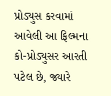પ્રોડ્યુસ કરવામાં આવેલી આ ફિલ્મના કો-પ્રોડ્યુસર આરતી પટેલ છે, જ્યારે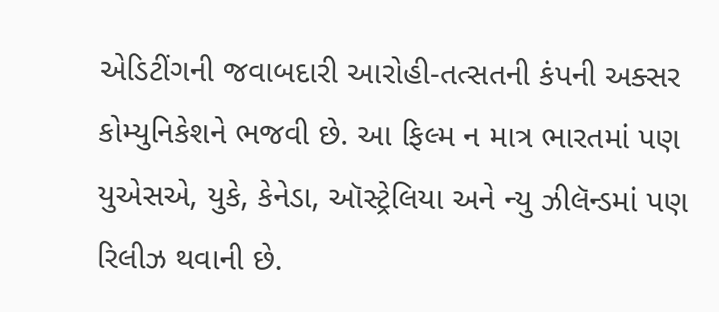એડિટીંગની જવાબદારી આરોહી-તત્સતની કંપની અક્સર કોમ્યુનિકેશને ભજવી છે. આ ફિલ્મ ન માત્ર ભારતમાં પણ યુએસએ, યુકે, કેનેડા, ઑસ્ટ્રેલિયા અને ન્યુ ઝીલૅન્ડમાં પણ રિલીઝ થવાની છે.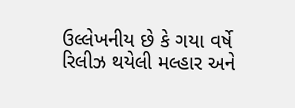ઉલ્લેખનીય છે કે ગયા વર્ષે રિલીઝ થયેલી મલ્હાર અને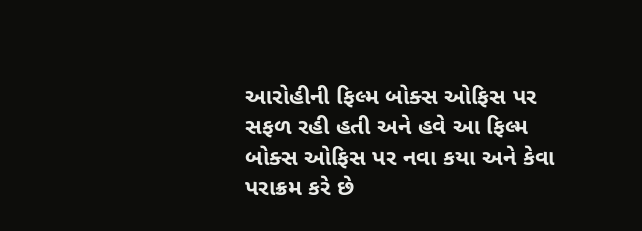આરોહીની ફિલ્મ બોક્સ ઓફિસ પર સફળ રહી હતી અને હવે આ ફિલ્મ બોક્સ ઓફિસ પર નવા કયા અને કેવા પરાક્રમ કરે છે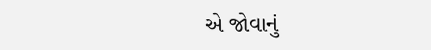એ જોવાનું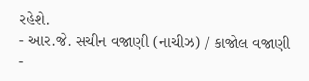રહેશે.
- આર.જે. સચીન વજાણી (નાચીઝ) / કાજોલ વજાણી
-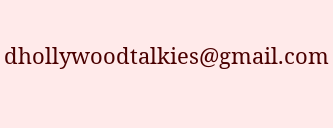dhollywoodtalkies@gmail.com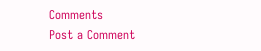Comments
Post a Comment